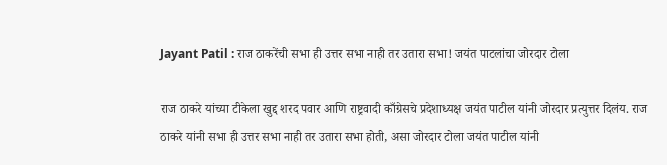Jayant Patil : राज ठाकरेंची सभा ही उत्तर सभा नाही तर उतारा सभा! जयंत पाटलांचा जोरदार टोला

राज ठाकरे यांच्या टीकेला खुद्द शरद पवार आणि राष्ट्रवादी काँग्रेसचे प्रदेशाध्यक्ष जयंत पाटील यांनी जोरदार प्रत्युत्तर दिलंय. राज ठाकरे यांनी सभा ही उत्तर सभा नाही तर उतारा सभा होती, असा जोरदार टोला जयंत पाटील यांनी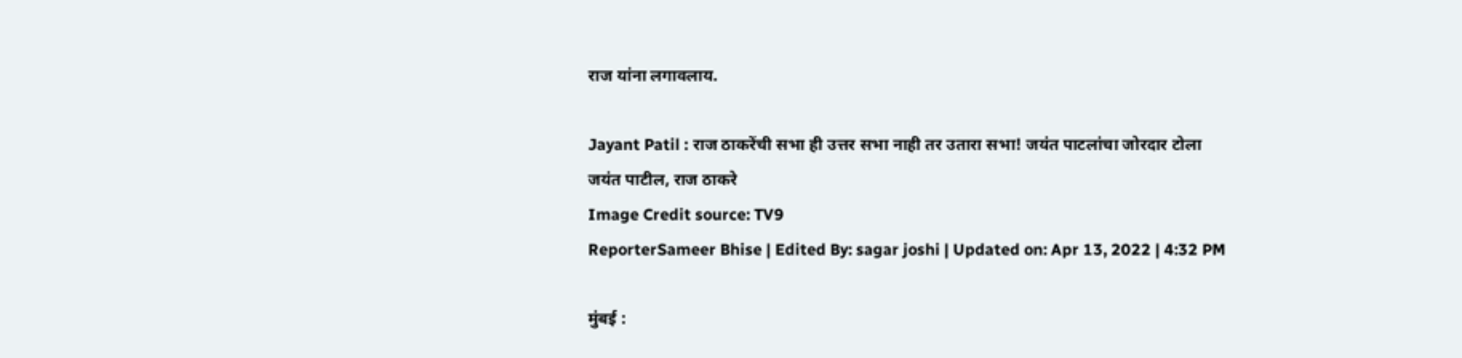राज यांना लगावलाय.

Jayant Patil : राज ठाकरेंची सभा ही उत्तर सभा नाही तर उतारा सभा! जयंत पाटलांचा जोरदार टोला
जयंत पाटील, राज ठाकरे
Image Credit source: TV9
ReporterSameer Bhise | Edited By: sagar joshi | Updated on: Apr 13, 2022 | 4:32 PM

मुंबई :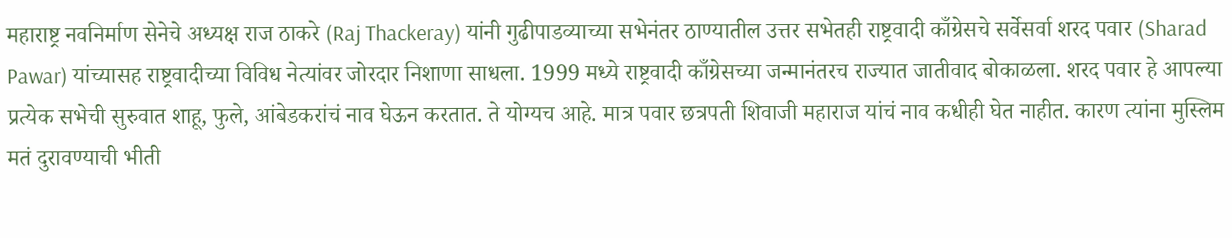महाराष्ट्र नवनिर्माण सेनेचे अध्यक्ष राज ठाकरे (Raj Thackeray) यांनी गुढीपाडव्याच्या सभेनंतर ठाण्यातील उत्तर सभेतही राष्ट्रवादी काँग्रेसचे सर्वेसर्वा शरद पवार (Sharad Pawar) यांच्यासह राष्ट्रवादीच्या विविध नेत्यांवर जोरदार निशाणा साधला. 1999 मध्ये राष्ट्रवादी काँग्रेसच्या जन्मानंतरच राज्यात जातीवाद बोकाळला. शरद पवार हे आपल्या प्रत्येक सभेची सुरुवात शाहू, फुले, आंबेडकरांचं नाव घेऊन करतात. ते योग्यच आहे. मात्र पवार छत्रपती शिवाजी महाराज यांचं नाव कधीही घेत नाहीत. कारण त्यांना मुस्लिम मतं दुरावण्याची भीती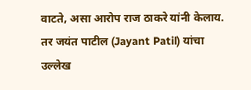वाटते, असा आरोप राज ठाकरे यांनी केलाय. तर जयंत पाटील (Jayant Patil) यांचा उल्लेख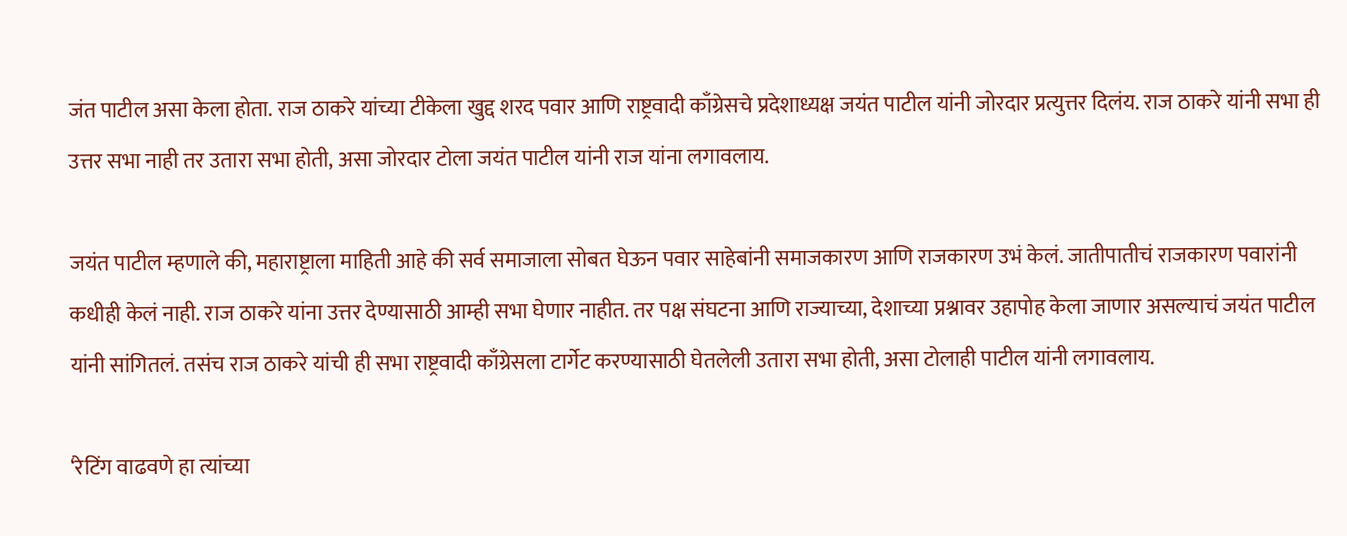जंत पाटील असा केला होता. राज ठाकरे यांच्या टीकेला खुद्द शरद पवार आणि राष्ट्रवादी काँग्रेसचे प्रदेशाध्यक्ष जयंत पाटील यांनी जोरदार प्रत्युत्तर दिलंय. राज ठाकरे यांनी सभा ही उत्तर सभा नाही तर उतारा सभा होती, असा जोरदार टोला जयंत पाटील यांनी राज यांना लगावलाय.

जयंत पाटील म्हणाले की, महाराष्ट्राला माहिती आहे की सर्व समाजाला सोबत घेऊन पवार साहेबांनी समाजकारण आणि राजकारण उभं केलं. जातीपातीचं राजकारण पवारांनी कधीही केलं नाही. राज ठाकरे यांना उत्तर देण्यासाठी आम्ही सभा घेणार नाहीत. तर पक्ष संघटना आणि राज्याच्या, देशाच्या प्रश्नावर उहापोह केला जाणार असल्याचं जयंत पाटील यांनी सांगितलं. तसंच राज ठाकरे यांची ही सभा राष्ट्रवादी काँग्रेसला टार्गेट करण्यासाठी घेतलेली उतारा सभा होती, असा टोलाही पाटील यांनी लगावलाय.

‘रेटिंग वाढवणे हा त्यांच्या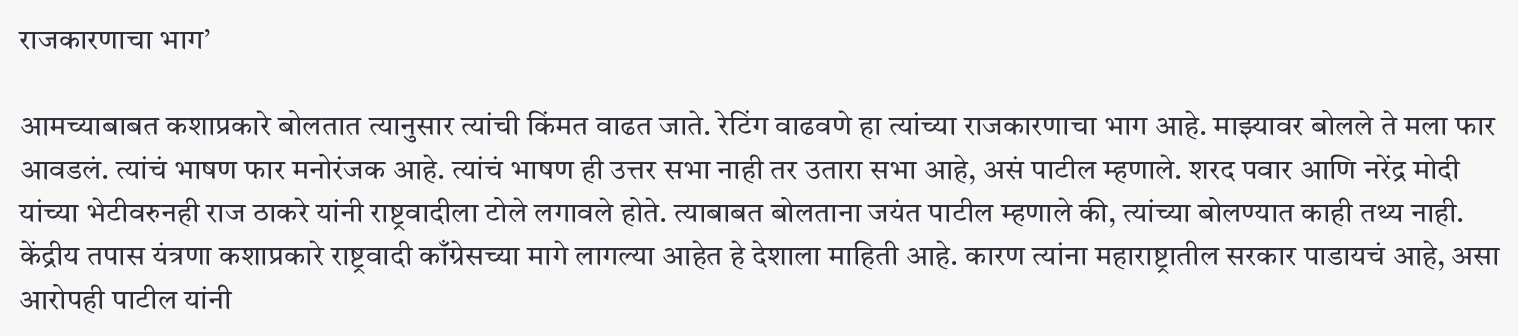राजकारणाचा भाग’

आमच्याबाबत कशाप्रकारे बोलतात त्यानुसार त्यांची किंमत वाढत जाते. रेटिंग वाढवणे हा त्यांच्या राजकारणाचा भाग आहे. माझ्यावर बोलले ते मला फार आवडलं. त्यांचं भाषण फार मनोरंजक आहे. त्यांचं भाषण ही उत्तर सभा नाही तर उतारा सभा आहे, असं पाटील म्हणाले. शरद पवार आणि नरेंद्र मोदी यांच्या भेटीवरुनही राज ठाकरे यांनी राष्ट्रवादीला टोले लगावले होते. त्याबाबत बोलताना जयंत पाटील म्हणाले की, त्यांच्या बोलण्यात काही तथ्य नाही. केंद्रीय तपास यंत्रणा कशाप्रकारे राष्ट्रवादी काँग्रेसच्या मागे लागल्या आहेत हे देशाला माहिती आहे. कारण त्यांना महाराष्ट्रातील सरकार पाडायचं आहे, असा आरोपही पाटील यांनी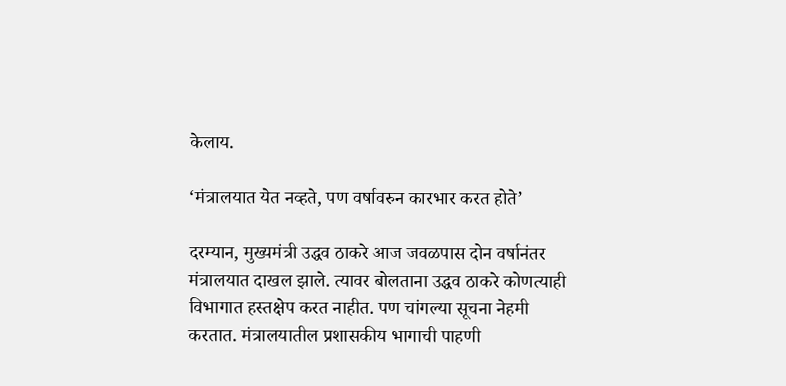केलाय.

‘मंत्रालयात येत नव्हते, पण वर्षावरुन कारभार करत होते’

दरम्यान, मुख्यमंत्री उद्धव ठाकरे आज जवळपास दोन वर्षानंतर मंत्रालयात दाखल झाले. त्यावर बोलताना उद्धव ठाकरे कोणत्याही विभागात हस्तक्षेप करत नाहीत. पण चांगल्या सूचना नेहमी करतात. मंत्रालयातील प्रशासकीय भागाची पाहणी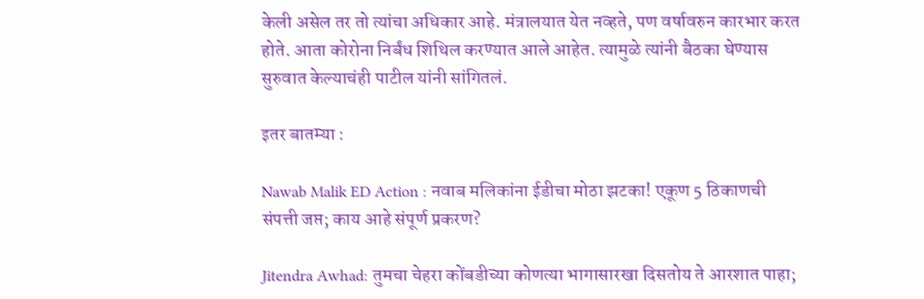केली असेल तर तो त्यांचा अधिकार आहे. मंत्रालयात येत नव्हते, पण वर्षावरुन कारभार करत होते. आता कोरोना निर्बंध शिथिल करण्यात आले आहेत. त्यामुळे त्यांनी बैठका घेण्यास सुरुवात केल्याचंही पाटील यांनी सांगितलं.

इतर बातम्या :

Nawab Malik ED Action : नवाब मलिकांना ईडीचा मोठा झटका! एकूण 5 ठिकाणची संपत्ती जप्त; काय आहे संपूर्ण प्रकरण?

Jitendra Awhad: तुमचा चेहरा कोंबडीच्या कोणत्या भागासारखा दिसतोय ते आरशात पाहा;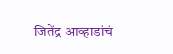जितेंद्र आव्हाडांचं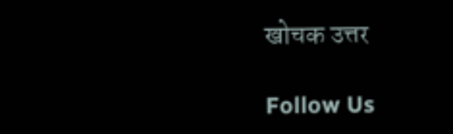खोचक उत्तर

Follow Us